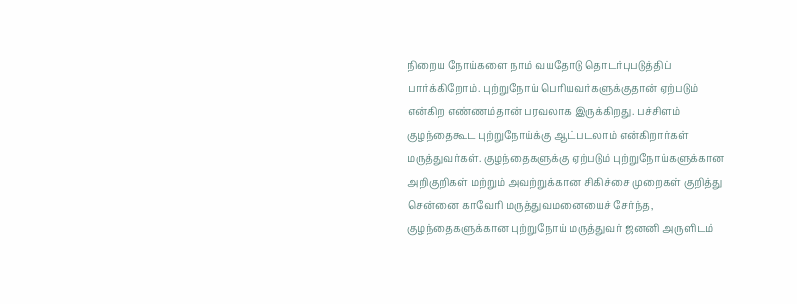நிறைய நோய்களை நாம் வயதோடு தொடர்புபடுத்திப் பார்க்கிறோம். புற்றுநோய் பெரியவர்களுக்குதான் ஏற்படும் என்கிற எண்ணம்தான் பரவலாக இருக்கிறது. பச்சிளம் குழந்தைகூட புற்றுநோய்க்கு ஆட்படலாம் என்கிறார்கள் மருத்துவர்கள். குழந்தைகளுக்கு ஏற்படும் புற்றுநோய்களுக்கான அறிகுறிகள் மற்றும் அவற்றுக்கான சிகிச்சை முறைகள் குறித்து சென்னை காவேரி மருத்துவமனையைச் சேர்ந்த, குழந்தைகளுக்கான புற்றுநோய் மருத்துவர் ஜனனி அருளிடம்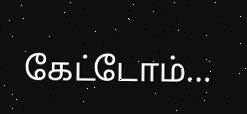கேட்டோம்…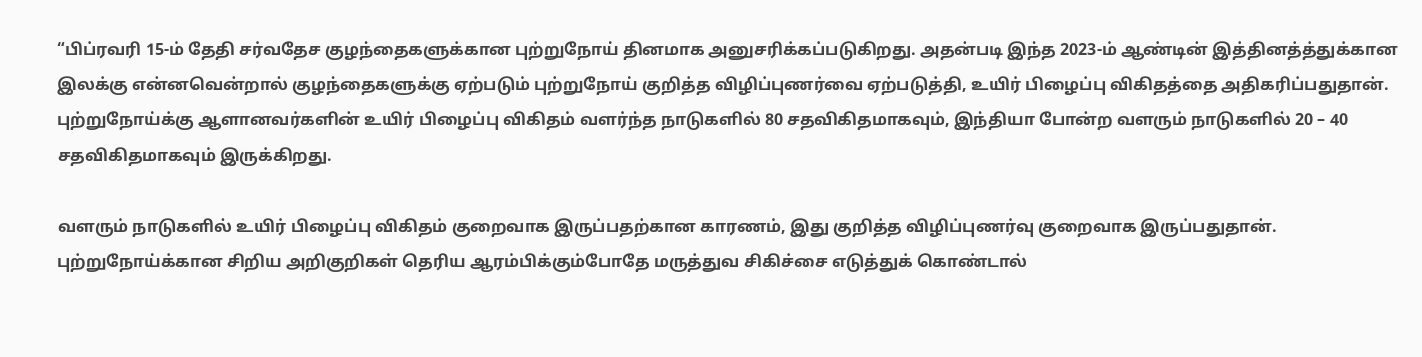“பிப்ரவரி 15-ம் தேதி சர்வதேச குழந்தைகளுக்கான புற்றுநோய் தினமாக அனுசரிக்கப்படுகிறது. அதன்படி இந்த 2023-ம் ஆண்டின் இத்தினத்த்துக்கான இலக்கு என்னவென்றால் குழந்தைகளுக்கு ஏற்படும் புற்றுநோய் குறித்த விழிப்புணர்வை ஏற்படுத்தி, உயிர் பிழைப்பு விகிதத்தை அதிகரிப்பதுதான். புற்றுநோய்க்கு ஆளானவர்களின் உயிர் பிழைப்பு விகிதம் வளர்ந்த நாடுகளில் 80 சதவிகிதமாகவும், இந்தியா போன்ற வளரும் நாடுகளில் 20 – 40 சதவிகிதமாகவும் இருக்கிறது.

வளரும் நாடுகளில் உயிர் பிழைப்பு விகிதம் குறைவாக இருப்பதற்கான காரணம், இது குறித்த விழிப்புணர்வு குறைவாக இருப்பதுதான். புற்றுநோய்க்கான சிறிய அறிகுறிகள் தெரிய ஆரம்பிக்கும்போதே மருத்துவ சிகிச்சை எடுத்துக் கொண்டால்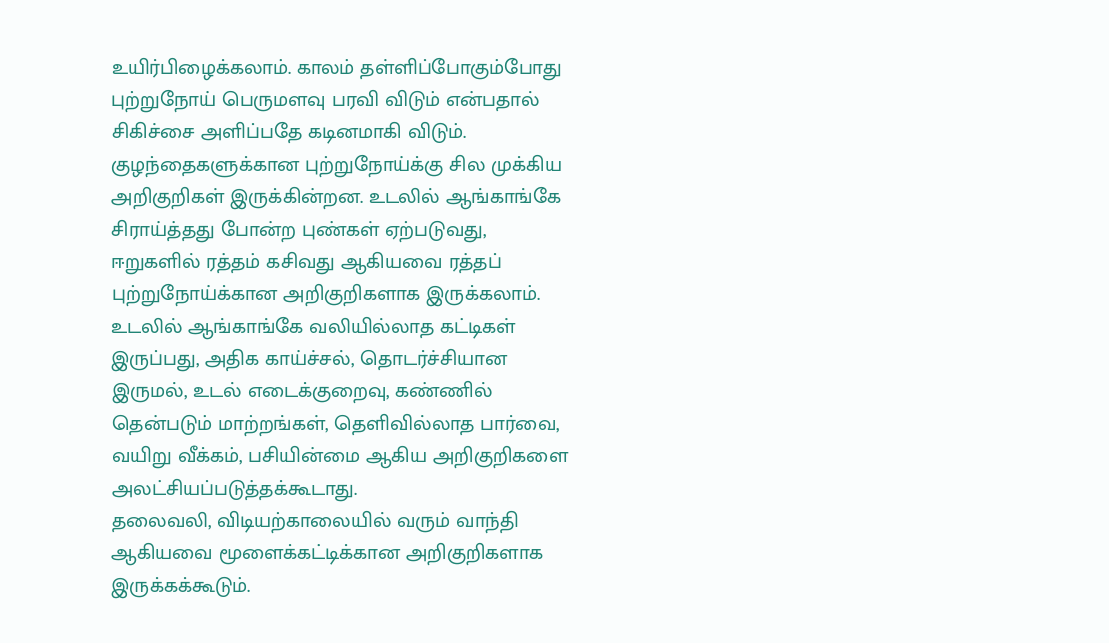உயிர்பிழைக்கலாம். காலம் தள்ளிப்போகும்போது புற்றுநோய் பெருமளவு பரவி விடும் என்பதால் சிகிச்சை அளிப்பதே கடினமாகி விடும்.
குழந்தைகளுக்கான புற்றுநோய்க்கு சில முக்கிய அறிகுறிகள் இருக்கின்றன. உடலில் ஆங்காங்கே சிராய்த்தது போன்ற புண்கள் ஏற்படுவது, ஈறுகளில் ரத்தம் கசிவது ஆகியவை ரத்தப் புற்றுநோய்க்கான அறிகுறிகளாக இருக்கலாம். உடலில் ஆங்காங்கே வலியில்லாத கட்டிகள் இருப்பது, அதிக காய்ச்சல், தொடர்ச்சியான இருமல், உடல் எடைக்குறைவு, கண்ணில் தென்படும் மாற்றங்கள், தெளிவில்லாத பார்வை, வயிறு வீக்கம், பசியின்மை ஆகிய அறிகுறிகளை அலட்சியப்படுத்தக்கூடாது.
தலைவலி, விடியற்காலையில் வரும் வாந்தி ஆகியவை மூளைக்கட்டிக்கான அறிகுறிகளாக இருக்கக்கூடும்.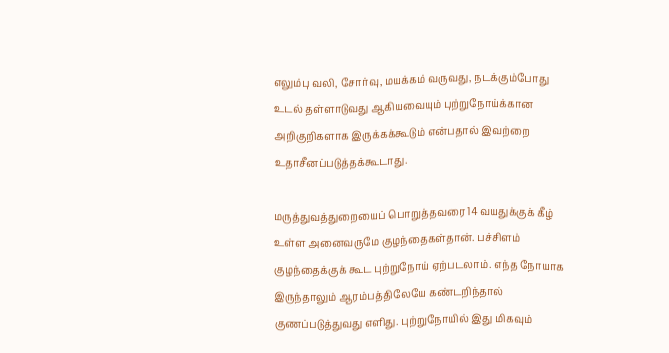எலும்பு வலி, சோர்வு, மயக்கம் வருவது, நடக்கும்போது உடல் தள்ளாடுவது ஆகியவையும் புற்றுநோய்க்கான அறிகுறிகளாக இருக்கக்கூடும் என்பதால் இவற்றை உதாசீனப்படுத்தக்கூடாது.

மருத்துவத்துறையைப் பொறுத்தவரை 14 வயதுக்குக் கீழ் உள்ள அனைவருமே குழந்தைகள்தான். பச்சிளம் குழந்தைக்குக் கூட புற்றுநோய் ஏற்படலாம். எந்த நோயாக இருந்தாலும் ஆரம்பத்திலேயே கண்டறிந்தால் குணப்படுத்துவது எளிது. புற்றுநோயில் இது மிகவும்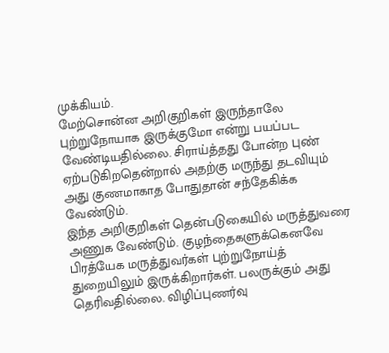முக்கியம்.
மேற்சொன்ன அறிகுறிகள் இருந்தாலே புற்றுநோயாக இருக்குமோ என்று பயப்பட வேண்டியதில்லை. சிராய்த்தது போன்ற புண் ஏற்படுகிறதென்றால் அதற்கு மருந்து தடவியும் அது குணமாகாத போதுதான் சந்தேகிக்க வேண்டும்.
இந்த அறிகுறிகள் தென்படுகையில் மருத்துவரை அணுக வேண்டும். குழந்தைகளுக்கெனவே பிரத்யேக மருத்துவர்கள் புற்றுநோய்த் துறையிலும் இருக்கிறார்கள். பலருக்கும் அது தெரிவதில்லை. விழிப்புணர்வு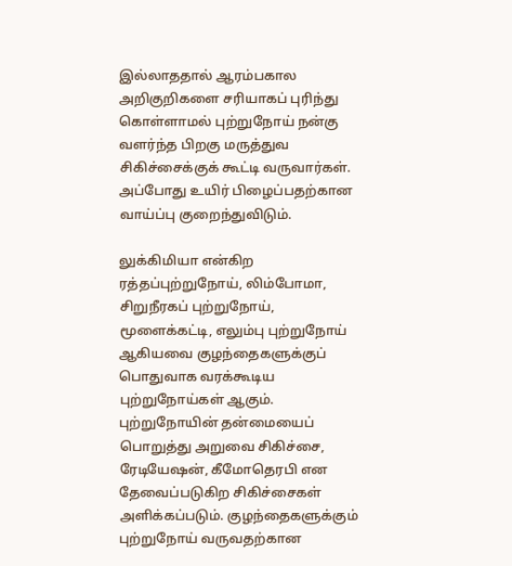இல்லாததால் ஆரம்பகால அறிகுறிகளை சரியாகப் புரிந்து கொள்ளாமல் புற்றுநோய் நன்கு வளர்ந்த பிறகு மருத்துவ சிகிச்சைக்குக் கூட்டி வருவார்கள். அப்போது உயிர் பிழைப்பதற்கான வாய்ப்பு குறைந்துவிடும்.

லுக்கிமியா என்கிற ரத்தப்புற்றுநோய், லிம்போமா, சிறுநீரகப் புற்றுநோய், மூளைக்கட்டி, எலும்பு புற்றுநோய் ஆகியவை குழந்தைகளுக்குப் பொதுவாக வரக்கூடிய புற்றுநோய்கள் ஆகும். புற்றுநோயின் தன்மையைப் பொறுத்து அறுவை சிகிச்சை, ரேடியேஷன், கீமோதெரபி என தேவைப்படுகிற சிகிச்சைகள் அளிக்கப்படும். குழந்தைகளுக்கும் புற்றுநோய் வருவதற்கான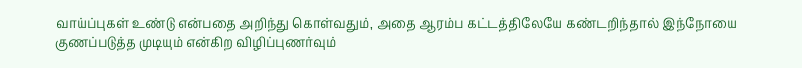வாய்ப்புகள் உண்டு என்பதை அறிந்து கொள்வதும், அதை ஆரம்ப கட்டத்திலேயே கண்டறிந்தால் இந்நோயை குணப்படுத்த முடியும் என்கிற விழிப்புணர்வும்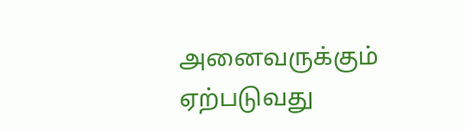அனைவருக்கும் ஏற்படுவது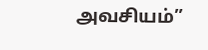அவசியம்”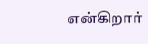என்கிறார்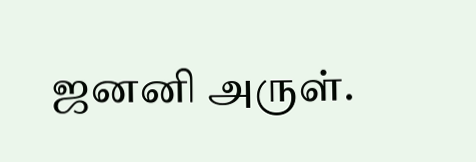ஜனனி அருள்.